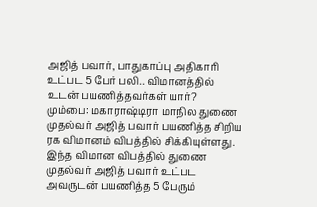அஜித் பவார், பாதுகாப்பு அதிகாரி உட்பட 5 பேர் பலி.. விமானத்தில் உடன் பயணித்தவர்கள் யார்?
மும்பை: மகாராஷ்டிரா மாநில துணை முதல்வர் அஜித் பவார் பயணித்த சிறிய ரக விமானம் விபத்தில் சிக்கியுள்ளது. இந்த விமான விபத்தில் துணை முதல்வர் அஜித் பவார் உட்பட அவருடன் பயணித்த 5 பேரும்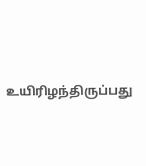உயிரிழந்திருப்பது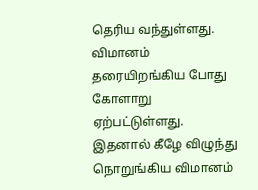தெரிய வந்துள்ளது. விமானம் தரையிறங்கிய போது கோளாறு ஏற்பட்டுள்ளது. இதனால் கீழே விழுந்து நொறுங்கிய விமானம்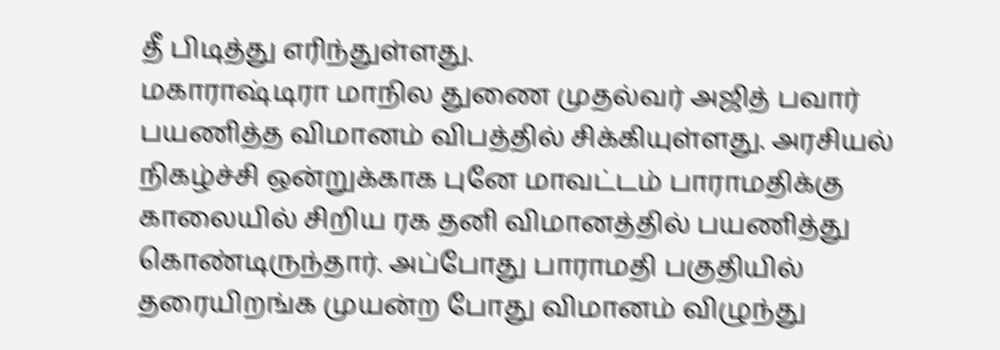தீ பிடித்து எரிந்துள்ளது.
மகாராஷ்டிரா மாநில துணை முதல்வர் அஜித் பவார் பயணித்த விமானம் விபத்தில் சிக்கியுள்ளது. அரசியல் நிகழ்ச்சி ஒன்றுக்காக புனே மாவட்டம் பாராமதிக்கு காலையில் சிறிய ரக தனி விமானத்தில் பயணித்து கொண்டிருந்தார். அப்போது பாராமதி பகுதியில் தரையிறங்க முயன்ற போது விமானம் விழுந்து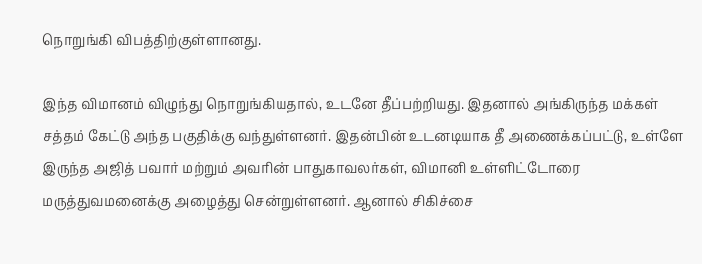நொறுங்கி விபத்திற்குள்ளானது.

இந்த விமானம் விழுந்து நொறுங்கியதால், உடனே தீப்பற்றியது. இதனால் அங்கிருந்த மக்கள் சத்தம் கேட்டு அந்த பகுதிக்கு வந்துள்ளனர். இதன்பின் உடனடியாக தீ அணைக்கப்பட்டு, உள்ளே இருந்த அஜித் பவார் மற்றும் அவரின் பாதுகாவலர்கள், விமானி உள்ளிட்டோரை மருத்துவமனைக்கு அழைத்து சென்றுள்ளனர். ஆனால் சிகிச்சை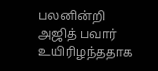பலனின்றி அஜித் பவார் உயிரிழந்ததாக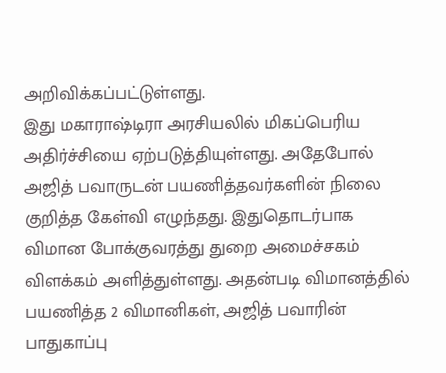அறிவிக்கப்பட்டுள்ளது.
இது மகாராஷ்டிரா அரசியலில் மிகப்பெரிய அதிர்ச்சியை ஏற்படுத்தியுள்ளது. அதேபோல் அஜித் பவாருடன் பயணித்தவர்களின் நிலை குறித்த கேள்வி எழுந்தது. இதுதொடர்பாக விமான போக்குவரத்து துறை அமைச்சகம் விளக்கம் அளித்துள்ளது. அதன்படி விமானத்தில் பயணித்த 2 விமானிகள், அஜித் பவாரின் பாதுகாப்பு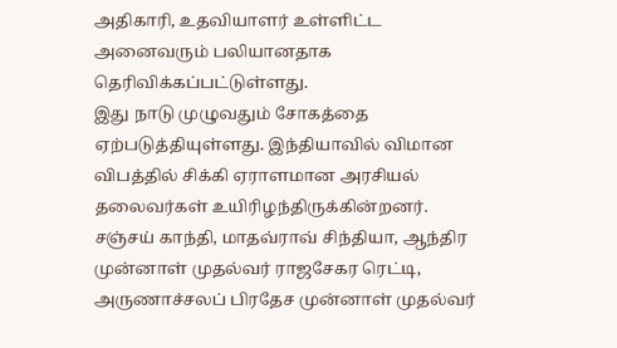அதிகாரி, உதவியாளர் உள்ளிட்ட அனைவரும் பலியானதாக தெரிவிக்கப்பட்டுள்ளது.
இது நாடு முழுவதும் சோகத்தை ஏற்படுத்தியுள்ளது. இந்தியாவில் விமான விபத்தில் சிக்கி ஏராளமான அரசியல் தலைவர்கள் உயிரிழந்திருக்கின்றனர். சஞ்சய் காந்தி, மாதவ்ராவ் சிந்தியா, ஆந்திர முன்னாள் முதல்வர் ராஜசேகர ரெட்டி, அருணாச்சலப் பிரதேச முன்னாள் முதல்வர்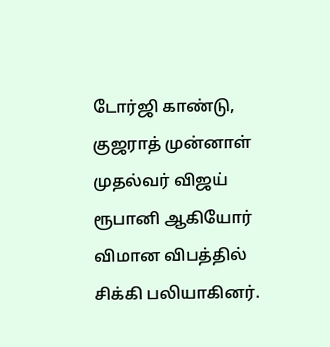டோர்ஜி காண்டு, குஜராத் முன்னாள் முதல்வர் விஜய் ரூபானி ஆகியோர் விமான விபத்தில் சிக்கி பலியாகினர்.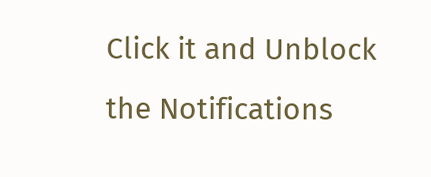Click it and Unblock the Notifications